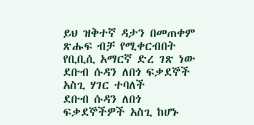ይህ ዝቅተኛ ዳታን በመጠቀም ጽሑፍ ብቻ የሚቀርብበት የቢቢሲ አማርኛ ድረ ገጽ ነው
ደቡብ ሱዳን ለበጎ ፍቃደኞች አስጊ ሃገር ተባለች
ደቡብ ሱዳን ለበጎ ፍቃደኞችዎች አስጊ ከሆኑ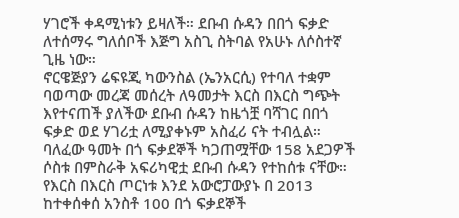ሃገሮች ቀዳሚነቱን ይዛለች። ደቡብ ሱዳን በበጎ ፍቃድ ለተሰማሩ ግለሰቦች እጅግ አስጊ ስትባል የአሁኑ ለሶስተኛ ጊዜ ነው።
ኖርዌጅያን ሬፍዩጂ ካውንስል (ኤንአርሲ) የተባለ ተቋም ባወጣው መረጃ መሰረት ለዓመታት እርስ በእርስ ግጭት እየተናጠች ያለችው ደቡብ ሱዳን ከዜጎቿ ባሻገር በበጎ ፍቃድ ወደ ሃገሪቷ ለሚያቀኑም አስፈሪ ናት ተብሏል።
ባለፈው ዓመት በጎ ፍቃደኞች ካጋጠሟቸው 158 አደጋዎች ሶስቱ በምስራቅ አፍሪካዊቷ ደቡብ ሱዳን የተከሰቱ ናቸው።
የእርስ በእርስ ጦርነቱ እንደ አውሮፓውያኑ በ 2013 ከተቀሰቀሰ አንስቶ 100 በጎ ፍቃደኞች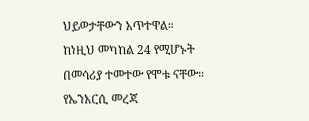ህይወታቸውን አጥተዋል። ከነዚህ መካከል 24 የሚሆኑት በመሳሪያ ተመተው የሞቱ ናቸው።
የኤንአርሲ መረጃ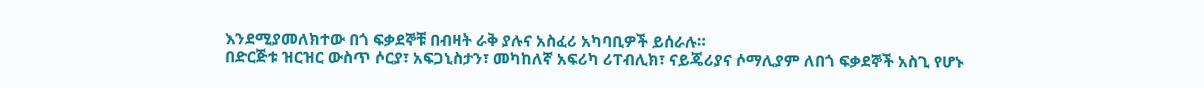እንደሚያመለክተው በጎ ፍቃደኞቹ በብዛት ራቅ ያሉና አስፈሪ አካባቢዎች ይሰራሉ።
በድርጅቱ ዝርዝር ውስጥ ሶርያ፣ አፍጋኒስታን፣ መካከለኛ አፍሪካ ሪፐብሊክ፣ ናይጄሪያና ሶማሊያም ለበጎ ፍቃደኞች አስጊ የሆኑ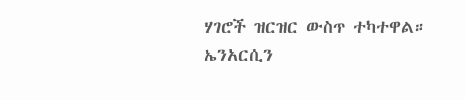ሃገሮች ዝርዝር ውስጥ ተካተዋል።
ኤንአርሲን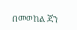በመወከል ጃን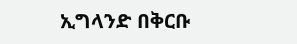ኢግላንድ በቅርቡ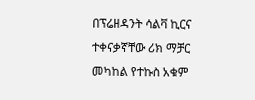በፕሬዘዳንት ሳልቫ ኪርና ተቀናቃኛቸው ሪክ ማቻር መካከል የተኩስ አቁም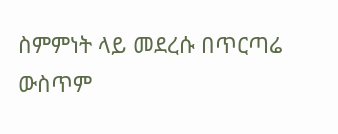ስምምነት ላይ መደረሱ በጥርጣሬ ውስጥም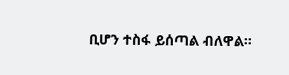ቢሆን ተስፋ ይሰጣል ብለዋል።